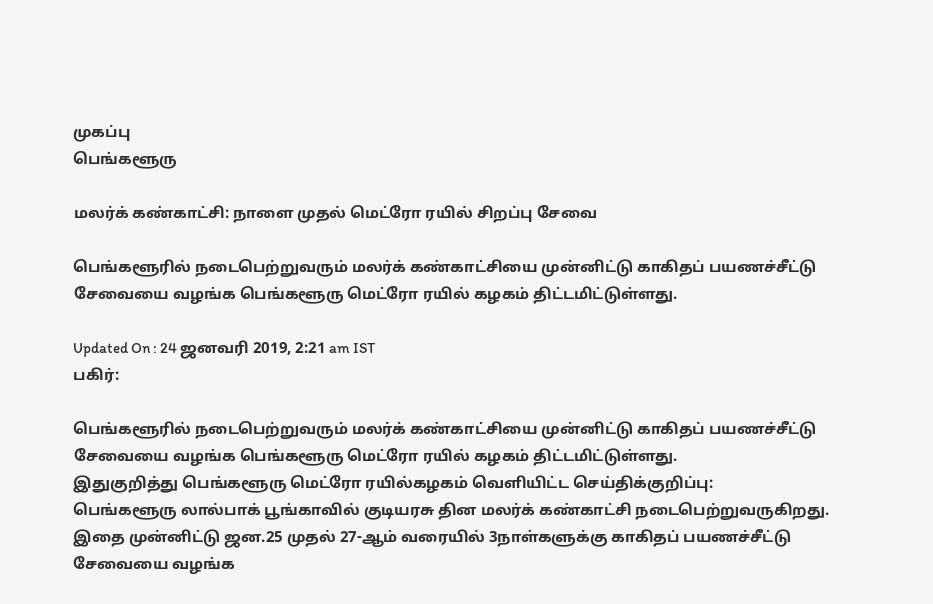முகப்பு
பெங்களூரு

மலர்க் கண்காட்சி: நாளை முதல் மெட்ரோ ரயில் சிறப்பு சேவை

பெங்களூரில் நடைபெற்றுவரும் மலர்க் கண்காட்சியை முன்னிட்டு காகிதப் பயணச்சீட்டு சேவையை வழங்க பெங்களூரு மெட்ரோ ரயில் கழகம் திட்டமிட்டுள்ளது.

Updated On : 24 ஜனவரி 2019, 2:21 am IST
பகிர்:

பெங்களூரில் நடைபெற்றுவரும் மலர்க் கண்காட்சியை முன்னிட்டு காகிதப் பயணச்சீட்டு சேவையை வழங்க பெங்களூரு மெட்ரோ ரயில் கழகம் திட்டமிட்டுள்ளது.
இதுகுறித்து பெங்களூரு மெட்ரோ ரயில்கழகம் வெளியிட்ட செய்திக்குறிப்பு:
பெங்களூரு லால்பாக் பூங்காவில் குடியரசு தின மலர்க் கண்காட்சி நடைபெற்றுவருகிறது. இதை முன்னிட்டு ஜன.25 முதல் 27-ஆம் வரையில் 3நாள்களுக்கு காகிதப் பயணச்சீட்டு சேவையை வழங்க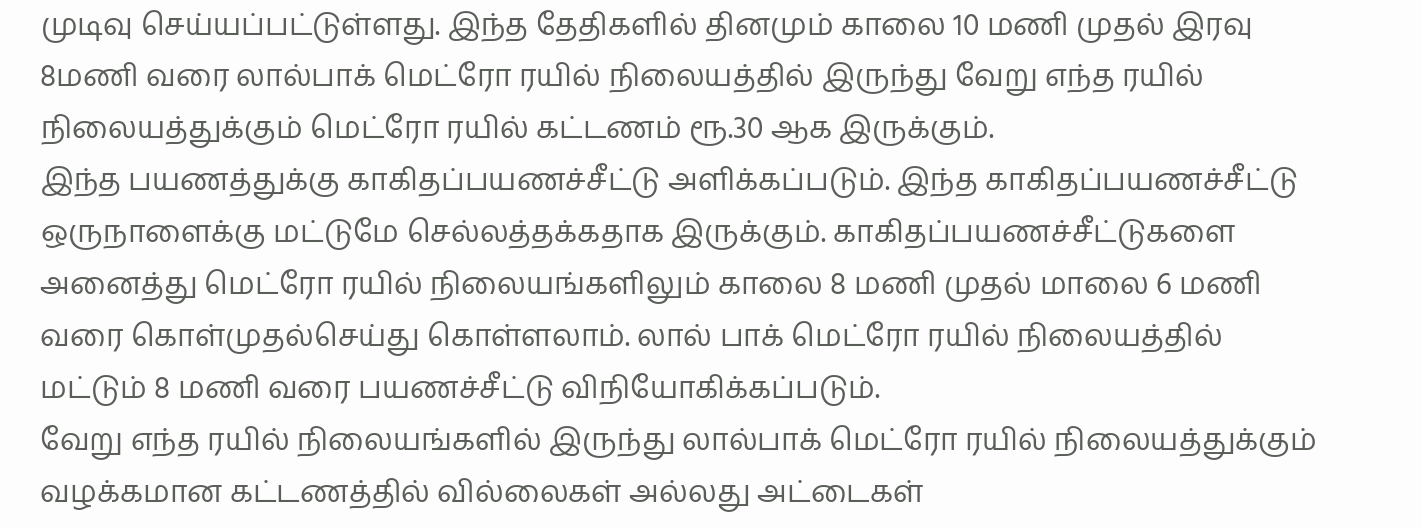முடிவு செய்யப்பட்டுள்ளது. இந்த தேதிகளில் தினமும் காலை 10 மணி முதல் இரவு 8மணி வரை லால்பாக் மெட்ரோ ரயில் நிலையத்தில் இருந்து வேறு எந்த ரயில் நிலையத்துக்கும் மெட்ரோ ரயில் கட்டணம் ரூ.30 ஆக இருக்கும்.
இந்த பயணத்துக்கு காகிதப்பயணச்சீட்டு அளிக்கப்படும். இந்த காகிதப்பயணச்சீட்டு ஒருநாளைக்கு மட்டுமே செல்லத்தக்கதாக இருக்கும். காகிதப்பயணச்சீட்டுகளை அனைத்து மெட்ரோ ரயில் நிலையங்களிலும் காலை 8 மணி முதல் மாலை 6 மணி வரை கொள்முதல்செய்து கொள்ளலாம். லால் பாக் மெட்ரோ ரயில் நிலையத்தில் மட்டும் 8 மணி வரை பயணச்சீட்டு விநியோகிக்கப்படும்.
வேறு எந்த ரயில் நிலையங்களில் இருந்து லால்பாக் மெட்ரோ ரயில் நிலையத்துக்கும் வழக்கமான கட்டணத்தில் வில்லைகள் அல்லது அட்டைகள்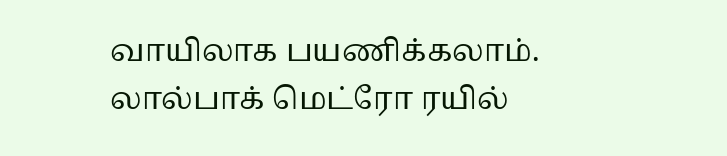வாயிலாக பயணிக்கலாம். லால்பாக் மெட்ரோ ரயில்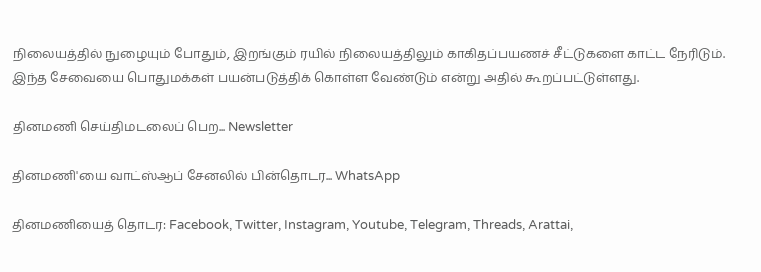நிலையத்தில் நுழையும் போதும், இறங்கும் ரயில் நிலையத்திலும் காகிதப்பயணச் சீட்டுகளை காட்ட நேரிடும். இந்த சேவையை பொதுமக்கள் பயன்படுத்திக் கொள்ள வேண்டும் என்று அதில் கூறப்பட்டுள்ளது.

தினமணி செய்திமடலைப் பெற... Newsletter

தினமணி'யை வாட்ஸ்ஆப் சேனலில் பின்தொடர... WhatsApp

தினமணியைத் தொடர: Facebook, Twitter, Instagram, Youtube, Telegram, Threads, Arattai,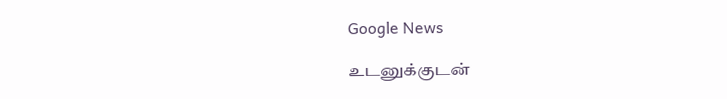Google News

உடனுக்குடன்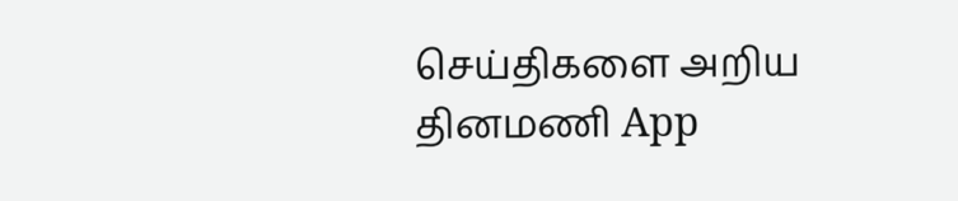செய்திகளை அறிய தினமணி App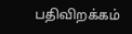பதிவிறக்கம்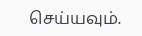செய்யவும்.